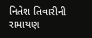નિતેશ તિવારીની રામાયણ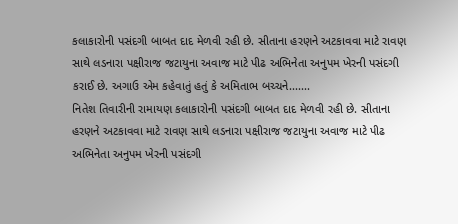કલાકારોની પસંદગી બાબત દાદ મેળવી રહી છે. સીતાના હરણને અટકાવવા માટે રાવણ સાથે લડનારા પક્ષીરાજ જટાયુના અવાજ માટે પીઢ અભિનેતા અનુપમ ખેરની પસંદગી કરાઈ છે. અગાઉ એમ કહેવાતું હતું કે અમિતાભ બચ્ચને.......
નિતેશ તિવારીની રામાયણ કલાકારોની પસંદગી બાબત દાદ મેળવી રહી છે. સીતાના હરણને અટકાવવા માટે રાવણ સાથે લડનારા પક્ષીરાજ જટાયુના અવાજ માટે પીઢ અભિનેતા અનુપમ ખેરની પસંદગી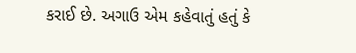કરાઈ છે. અગાઉ એમ કહેવાતું હતું કે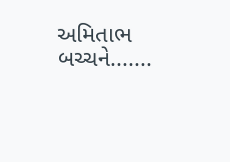અમિતાભ બચ્ચને.......